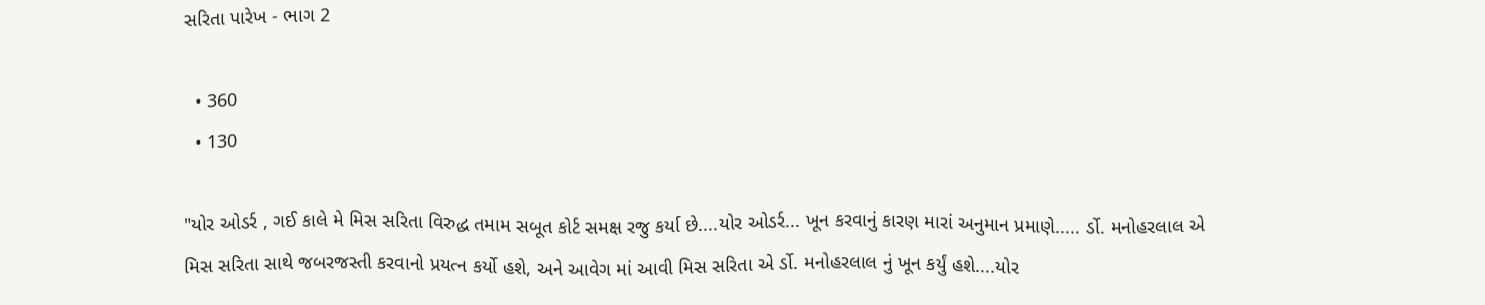સરિતા પારેખ - ભાગ 2

  • 360
  • 130

"યોર ઓડર્ર , ગઈ કાલે મે મિસ સરિતા વિરુદ્ધ તમામ સબૂત કોર્ટ સમક્ષ રજુ કર્યા છે....યોર ઓડર્ર... ખૂન કરવાનું કારણ મારાં અનુમાન પ્રમાણે..... ર્ડો. મનોહરલાલ એ મિસ સરિતા સાથે જબરજસ્તી કરવાનો પ્રયત્ન કર્યો હશે, અને આવેગ માં આવી મિસ સરિતા એ ર્ડો. મનોહરલાલ નું ખૂન કર્યું હશે....યોર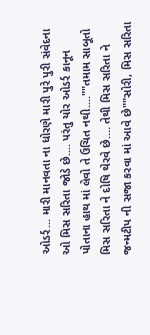ઓડર્ર... મારી માનવતા ના ધોરણે મારી પુરે પુરી સંવેદના ઓ મિસ સરિતા જોડે છે.... પરંતુ યોર ઓડર્ર કાનૂન પોતાના હાથ માં લેવો તે ઉચિત નથી....""તમામ સાબૂતો મિસ સરિતા ને દોષિ થેરવે છે.... તેથી મિસ સરિતા ને જન્મટીપ ની સજા કરવા માં આવે છે""સોરી, મિસ સરિતા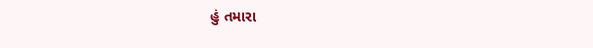હું તમારા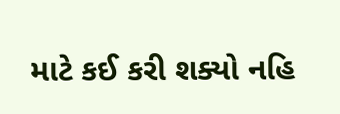માટે કઈ કરી શક્યો નહિ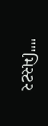""મિસ્ટર